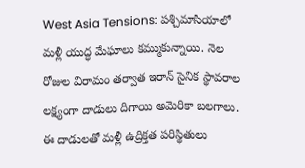West Asia Tensions: పశ్చిమాసియాలో మళ్లీ యుద్ధ మేఘాలు కమ్ముకున్నాయి. నెల రోజుల విరామం తర్వాత ఇరాన్ సైనిక స్థావరాల లక్ష్యంగా దాడులు దిగాయి అమెరికా బలగాలు. ఈ దాడులతో మళ్లీ ఉద్రిక్తత పరిస్థితులు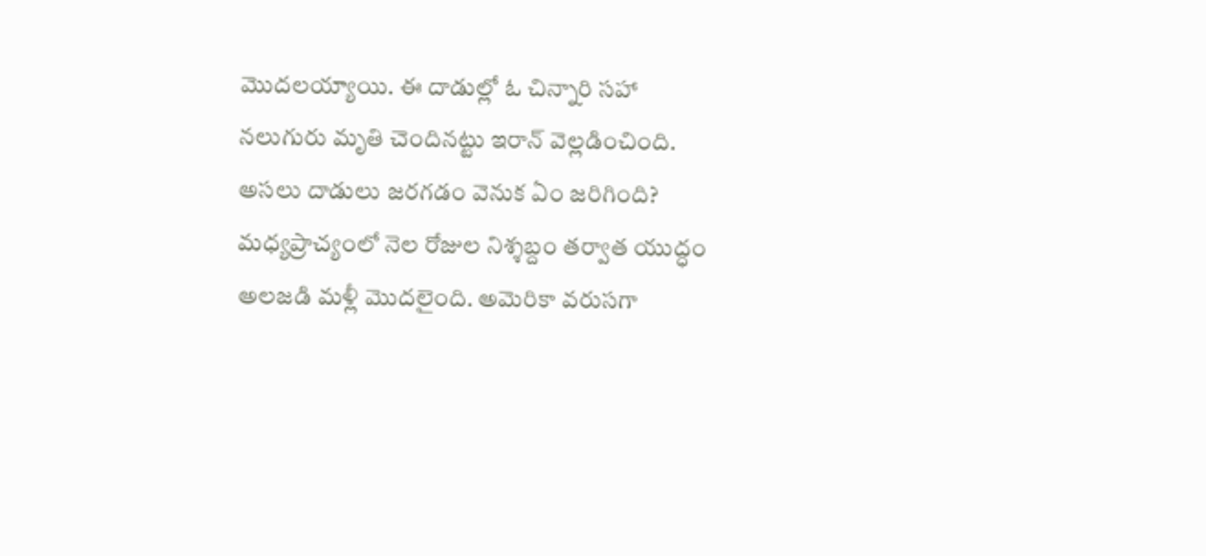మొదలయ్యాయి. ఈ దాడుల్లో ఓ చిన్నారి సహా నలుగురు మృతి చెందినట్టు ఇరాన్ వెల్లడించింది. అసలు దాడులు జరగడం వెనుక ఏం జరిగింది?
మధ్యప్రాచ్యంలో నెల రోజుల నిశ్శబ్దం తర్వాత యుద్ధం అలజడి మళ్లీ మొదలైంది. అమెరికా వరుసగా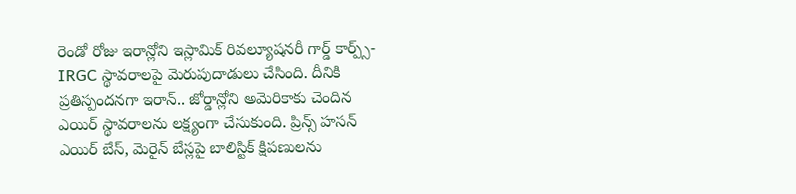రెండో రోజు ఇరాన్లోని ఇస్లామిక్ రివల్యూషనరీ గార్డ్ కార్ప్స్-IRGC స్థావరాలపై మెరుపుదాడులు చేసింది. దీనికి ప్రతిస్పందనగా ఇరాన్.. జోర్డాన్లోని అమెరికాకు చెందిన ఎయిర్ స్థావరాలను లక్ష్యంగా చేసుకుంది. ప్రిన్స్ హసన్ ఎయిర్ బేస్, మెరైన్ బేస్లపై బాలిస్టిక్ క్షిపణులను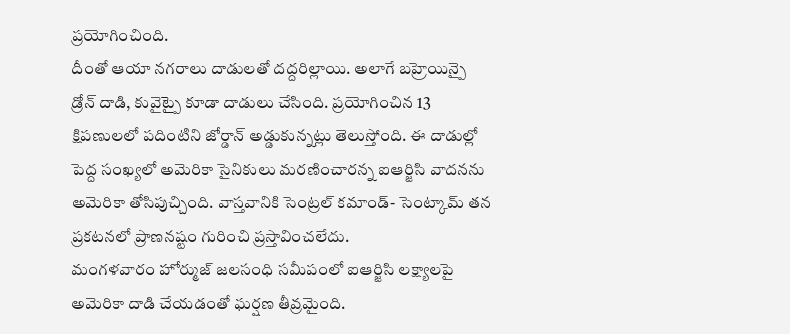ప్రయోగించింది.
దీంతో ఆయా నగరాలు దాడులతో దద్దరిల్లాయి. అలాగే బహ్రెయిన్పై డ్రోన్ దాడి, కువైట్పై కూడా దాడులు చేసింది. ప్రయోగించిన 13 క్షిపణులలో పదింటిని జోర్డాన్ అడ్డుకున్నట్లు తెలుస్తోంది. ఈ దాడుల్లో పెద్ద సంఖ్యలో అమెరికా సైనికులు మరణించారన్న ఐఆర్జిసి వాదనను అమెరికా తోసిపుచ్చింది. వాస్తవానికి సెంట్రల్ కమాండ్- సెంట్కామ్ తన ప్రకటనలో ప్రాణనష్టం గురించి ప్రస్తావించలేదు.
మంగళవారం హోర్ముజ్ జలసంధి సమీపంలో ఐఆర్జిసి లక్ష్యాలపై అమెరికా దాడి చేయడంతో ఘర్షణ తీవ్రమైంది.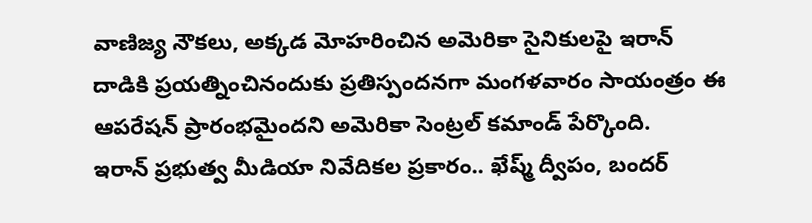వాణిజ్య నౌకలు, అక్కడ మోహరించిన అమెరికా సైనికులపై ఇరాన్ దాడికి ప్రయత్నించినందుకు ప్రతిస్పందనగా మంగళవారం సాయంత్రం ఈ ఆపరేషన్ ప్రారంభమైందని అమెరికా సెంట్రల్ కమాండ్ పేర్కొంది.
ఇరాన్ ప్రభుత్వ మీడియా నివేదికల ప్రకారం.. ఖేష్మ్ ద్వీపం, బందర్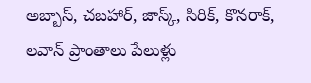అబ్బాస్, చబహార్, జాస్క్, సిరిక్, కొనరాక్, లవాన్ ప్రాంతాలు పేలుళ్లు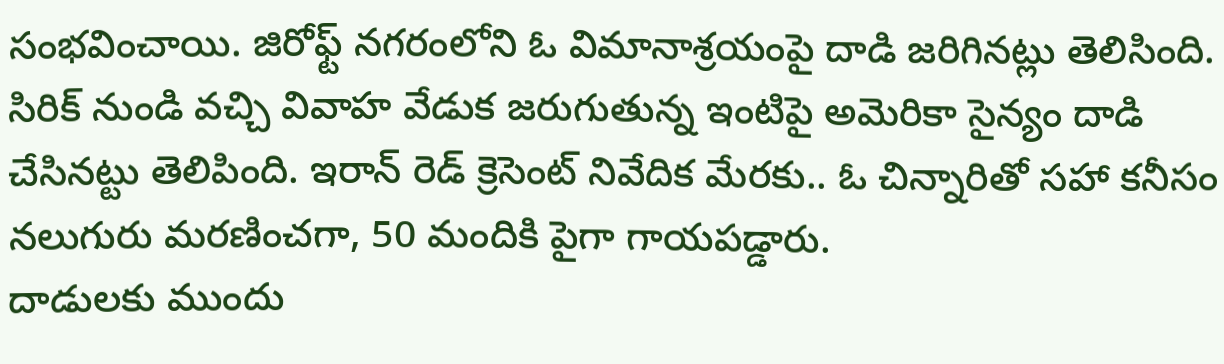సంభవించాయి. జిరోఫ్ట్ నగరంలోని ఓ విమానాశ్రయంపై దాడి జరిగినట్లు తెలిసింది. సిరిక్ నుండి వచ్చి వివాహ వేడుక జరుగుతున్న ఇంటిపై అమెరికా సైన్యం దాడి చేసినట్టు తెలిపింది. ఇరాన్ రెడ్ క్రెసెంట్ నివేదిక మేరకు.. ఓ చిన్నారితో సహా కనీసం నలుగురు మరణించగా, 50 మందికి పైగా గాయపడ్డారు.
దాడులకు ముందు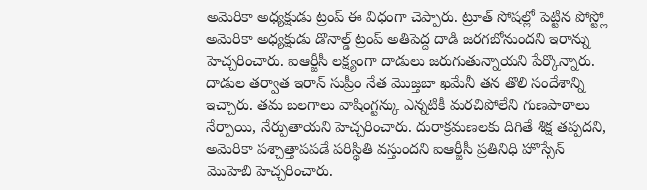అమెరికా అధ్యక్షుడు ట్రంప్ ఈ విధంగా చెప్పారు. ట్రూత్ సోషల్లో పెట్టిన పోస్ట్లో అమెరికా అధ్యక్షుడు డొనాల్డ్ ట్రంప్ అతిపెద్ద దాడి జరగబోనుందని ఇరాన్ను హెచ్చరించారు. ఐఆర్జీసీ లక్ష్యంగా దాడులు జరుగుతున్నాయని పేర్కొన్నారు. దాడుల తర్వాత ఇరాన్ సుప్రీం నేత మొజ్తబా ఖమేనీ తన తొలి సందేశాన్ని ఇచ్చారు. తమ బలగాలు వాషింగ్టన్కు ఎన్నటికీ మరచిపోలేని గుణపాఠాలు నేర్పాయి, నేర్పుతాయని హెచ్చరించారు. దురాక్రమణలకు దిగితే శిక్ష తప్పదని, అమెరికా పశ్చాత్తాపపడే పరిస్థితి వస్తుందని ఐఆర్జీసీ ప్రతినిధి హొస్సేన్ మొహెబి హెచ్చరించారు.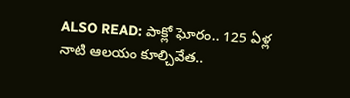ALSO READ: పాక్లో ఘోరం.. 125 ఏళ్ల నాటి ఆలయం కూల్చివేత..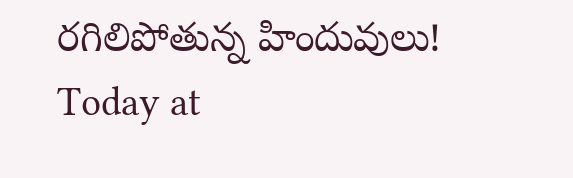రగిలిపోతున్న హిందువులు!
Today at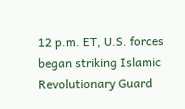12 p.m. ET, U.S. forces began striking Islamic Revolutionary Guard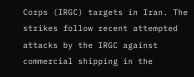Corps (IRGC) targets in Iran. The strikes follow recent attempted attacks by the IRGC against commercial shipping in the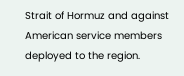Strait of Hormuz and against American service members deployed to the region.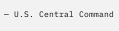— U.S. Central Command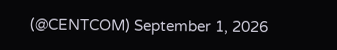(@CENTCOM) September 1, 2026